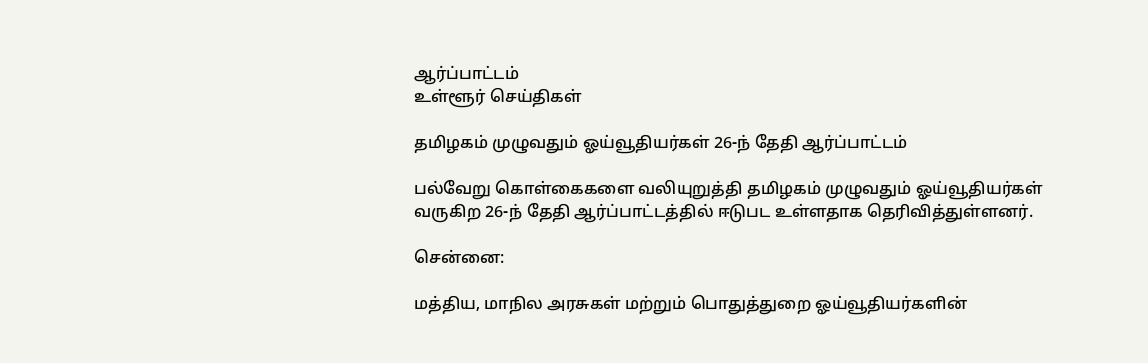ஆர்ப்பாட்டம்
உள்ளூர் செய்திகள்

தமிழகம் முழுவதும் ஓய்வூதியர்கள் 26-ந் தேதி ஆர்ப்பாட்டம்

பல்வேறு கொள்கைகளை வலியுறுத்தி தமிழகம் முழுவதும் ஓய்வூதியர்கள் வருகிற 26-ந் தேதி ஆர்ப்பாட்டத்தில் ஈடுபட உள்ளதாக தெரிவித்துள்ளனர்.

சென்னை:

மத்திய, மாநில அரசுகள் மற்றும் பொதுத்துறை ஓய்வூதியர்களின்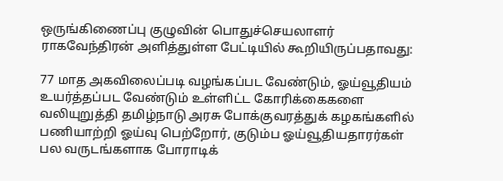ஒருங்கிணைப்பு குழுவின் பொதுச்செயலாளர் ராகவேந்திரன் அளித்துள்ள பேட்டியில் கூறியிருப்பதாவது:

77 மாத அகவிலைப்படி வழங்கப்பட வேண்டும், ஓய்வூதியம் உயர்த்தப்பட வேண்டும் உள்ளிட்ட கோரிக்கைகளை வலியுறுத்தி தமிழ்நாடு அரசு போக்குவரத்துக் கழகங்களில் பணியாற்றி ஓய்வு பெற்றோர், குடும்ப ஓய்வூதியதாரர்கள் பல வருடங்களாக போராடிக்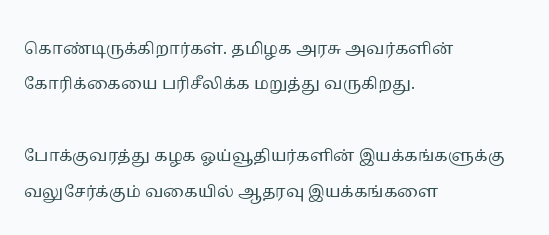கொண்டிருக்கிறார்கள். தமிழக அரசு அவர்களின் கோரிக்கையை பரிசீலிக்க மறுத்து வருகிறது.

போக்குவரத்து கழக ஓய்வூதியர்களின் இயக்கங்களுக்கு வலுசேர்க்கும் வகையில் ஆதரவு இயக்கங்களை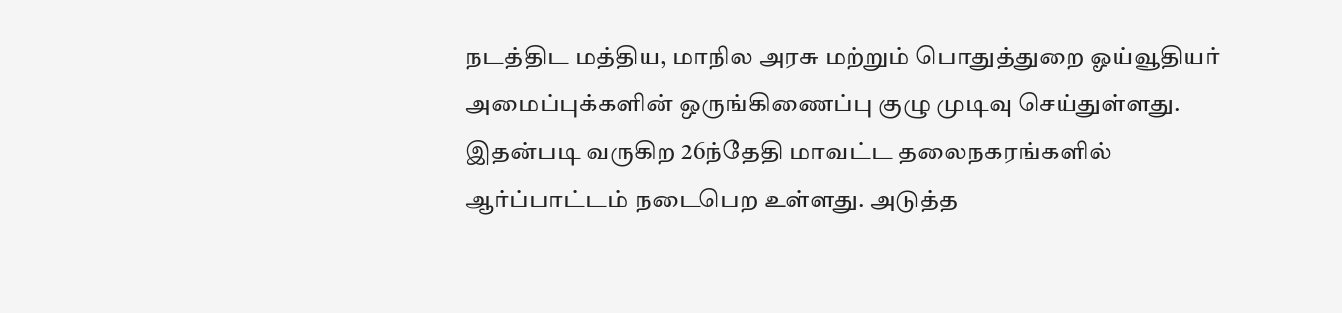நடத்திட மத்திய, மாநில அரசு மற்றும் பொதுத்துறை ஓய்வூதியர் அமைப்புக்களின் ஒருங்கிணைப்பு குழு முடிவு செய்துள்ளது. இதன்படி வருகிற 26ந்தேதி மாவட்ட தலைநகரங்களில் ஆர்ப்பாட்டம் நடைபெற உள்ளது. அடுத்த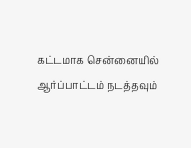கட்டமாக சென்னையில் ஆர்ப்பாட்டம் நடத்தவும்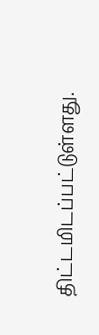திட்டமிடப்பட்டுள்ளது.